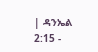| ዳንኤል 2:15 -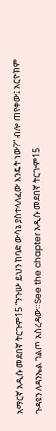አማርኛ አዲሱ መደበኛ ትርጉም15 “ንጉሡ ይህን ከባድ ውሳኔ ያስተላለፈው እንዴት ነው?” ብሎ ጠየቀው፤ አርዮክም ጉዳዩን ለዳንኤል ገልጦ አስረዳው።See the chapter አዲሱ መደበኛ ትርጒም15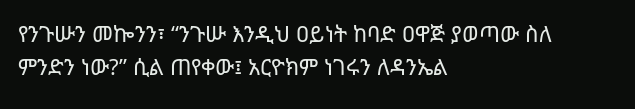የንጉሡን መኰንን፣ “ንጉሡ እንዲህ ዐይነት ከባድ ዐዋጅ ያወጣው ስለ ምንድን ነው?” ሲል ጠየቀው፤ አርዮክም ነገሩን ለዳንኤል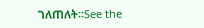ገለጠለት።See the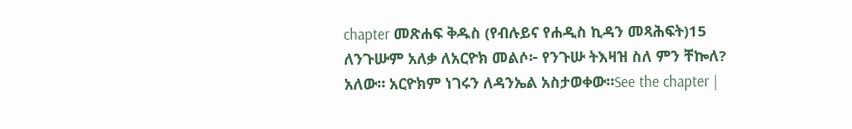chapter መጽሐፍ ቅዱስ (የብሉይና የሐዲስ ኪዳን መጻሕፍት)15 ለንጉሡም አለቃ ለአርዮክ መልሶ፦ የንጉሡ ትእዛዝ ስለ ምን ቸኰለ? አለው። አርዮክም ነገሩን ለዳንኤል አስታወቀው።See the chapter |